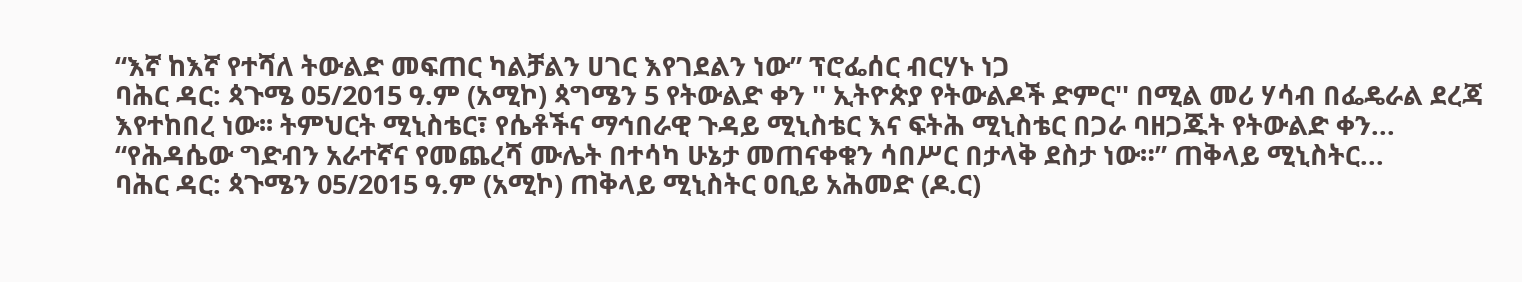“እኛ ከእኛ የተሻለ ትውልድ መፍጠር ካልቻልን ሀገር እየገደልን ነው” ፕሮፌሰር ብርሃኑ ነጋ
ባሕር ዳር: ጳጉሜ 05/2015 ዓ.ም (አሚኮ) ጳግሜን 5 የትውልድ ቀን '' ኢትዮጵያ የትውልዶች ድምር'' በሚል መሪ ሃሳብ በፌዴራል ደረጃ እየተከበረ ነው፡፡ ትምህርት ሚኒስቴር፣ የሴቶችና ማኅበራዊ ጉዳይ ሚኒስቴር እና ፍትሕ ሚኒስቴር በጋራ ባዘጋጁት የትውልድ ቀን...
“የሕዳሴው ግድብን አራተኛና የመጨረሻ ሙሌት በተሳካ ሁኔታ መጠናቀቁን ሳበሥር በታላቅ ደስታ ነው።” ጠቅላይ ሚኒስትር...
ባሕር ዳር: ጳጉሜን 05/2015 ዓ.ም (አሚኮ) ጠቅላይ ሚኒስትር ዐቢይ አሕመድ (ዶ.ር)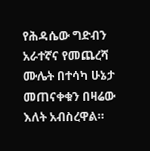የሕዳሴው ግድብን አራተኛና የመጨረሻ ሙሌት በተሳካ ሁኔታ መጠናቀቁን በዛሬው እለት አብስረዋል።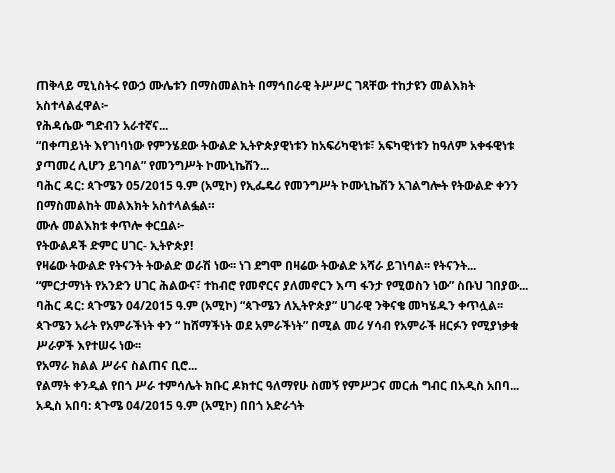ጠቅላይ ሚኒስትሩ የውኃ ሙሌቱን በማስመልከት በማኅበራዊ ትሥሥር ገጻቸው ተከታዩን መልእክት አስተላልፈዋል፦
የሕዳሴው ግድብን አራተኛና...
“በቀጣይነት እየገነባነው የምንሄደው ትውልድ ኢትዮጵያዊነቱን ከአፍሪካዊነቱ፣ አፍካዊነቱን ከዓለም አቀፋዊነቱ ያጣመረ ሊሆን ይገባል” የመንግሥት ኮሙኒኬሽን...
ባሕር ዳር: ጳጉሜን 05/2015 ዓ.ም (አሚኮ) የኢፌዴሪ የመንግሥት ኮሙኒኬሽን አገልግሎት የትውልድ ቀንን በማስመልከት መልእክት አስተላልፏል።
ሙሉ መልእክቱ ቀጥሎ ቀርቧል፦
የትውልዶች ድምር ሀገር- ኢትዮጵያ!
የዛሬው ትውልድ የትናንት ትውልድ ወራሽ ነው፡፡ ነገ ደግሞ በዛሬው ትውልድ አሻራ ይገነባል፡፡ የትናንት...
“ምርታማነት የአንድን ሀገር ሕልውና፣ ተከብሮ የመኖርና ያለመኖርን እጣ ፋንታ የሚወስን ነው” ስቡህ ገበያው...
ባሕር ዳር: ጳጉሜን 04/2015 ዓ.ም (አሚኮ) “ጳጉሜን ለኢትዮጵያ” ሀገራዊ ንቅናቄ መካሄዱን ቀጥሏል፡፡ ጳጉሜን አራት የአምራችነት ቀን “ ከሸማችነት ወደ አምራችነት” በሚል መሪ ሃሳብ የአምራች ዘርፉን የሚያነቃቁ ሥራዎች እየተሠሩ ነው፡፡
የአማራ ክልል ሥራና ስልጠና ቢሮ...
የልማት ቀንዲል የበጎ ሥራ ተምሳሌት ክቡር ዶክተር ዓለማየሁ ስመኝ የምሥጋና መርሐ ግብር በአዲስ አበባ...
አዲስ አበባ: ጳጉሜ 04/2015 ዓ.ም (አሚኮ) በበጎ አድራጎት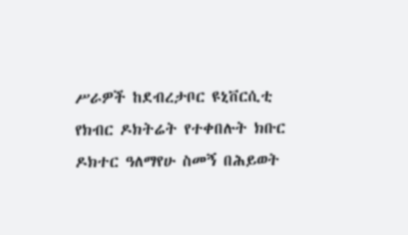ሥራዎች ከደብረታቦር ዩኒቨርሲቲ የክብር ዶክትሬት የተቀበሉት ክቡር ዶክተር ዓለማየሁ ስመኝ በሕይወት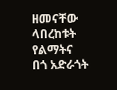ዘመናቸው ላበረከቱት የልማትና በጎ አድራጎት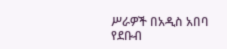ሥራዎች በአዲስ አበባ የደቡብ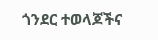ጎንደር ተወላጆችና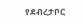የደብረታቦር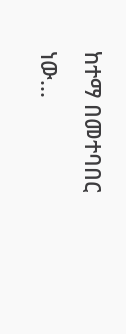ከተማ በመተባበር ነው...